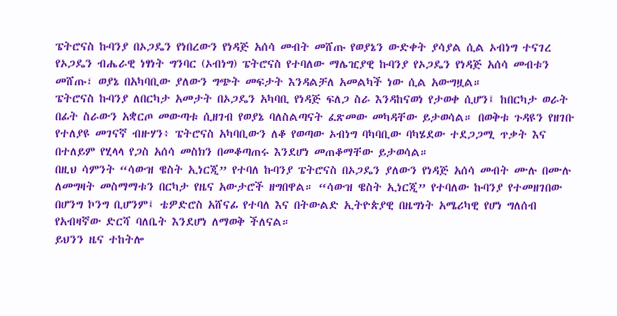ፔትሮናስ ኩባንያ በኦጋዴን የነበረውን የነዳጅ አሰሳ መብት መሸጡ የወያኔን ውድቀት ያሳያል ሲል ኦብነግ ተናገረ
የኦጋዴን ብሔራዊ ነፃነት ግንባር (ኦብነግ) ፔትሮናስ የተባለው ማሌዢያዊ ኩባንያ የኦጋዴን የነዳጅ አሰሳ መብቱን መሸጡ፣ ወያኔ በአካባቢው ያለውን ግጭት መፍታት እንዳልቻለ አመልካች ነው ሲል አውግዟል።
ፔትሮናስ ኩባንያ ለበርካታ አመታት በኦጋዴን አካባቢ የነዳጅ ፍለጋ ስራ እንዳከናወነ የታወቀ ሲሆን፤ ከበርካታ ወራት በፊት ስራውን አቋርጦ መውጣቱ ሲዘገብ የወያኔ ባለስልጣናት ፈጽመው መካዳቸው ይታወሳል። በወቅቱ ጉዳዩን የዘገቡ የተለያዩ መገናኛ ብዙሃን፥ ፔትሮናስ አካባቢውን ለቆ የወጣው ኦብነግ ባካባቢው ባካሄደው ተደጋጋሚ ጥቃት እና በተለይም የሂላላ የጋስ አሰሳ መስክን በመቆጣጠሩ እንደሆነ መጠቆማቸው ይታወሳል።
በዚህ ሳምንት “ሳውዝ ዌስት ኢነርጂ” የተባለ ኩባንያ ፔትሮናስ በኦጋዴን ያለውን የነዳጅ አሰሳ መብት ሙሉ በሙሉ ለመግዛት መስማማቱን በርካታ የዜና አውታሮች ዘግበዋል። “ሳውዝ ዌስት ኢነርጂ” የተባለው ኩባንያ የተመዘገበው በሆንግ ኮንግ ቢሆንም፤ ቴዎድሮስ አሸናፊ የተባለ እና በትውልድ ኢትዮጵያዊ በዜግነት አሜሪካዊ የሆነ ግለሰብ የአብዛኛው ድርሻ ባለቤት እንደሆነ ለማወቅ ችለናል።
ይህንን ዜና ተከትሎ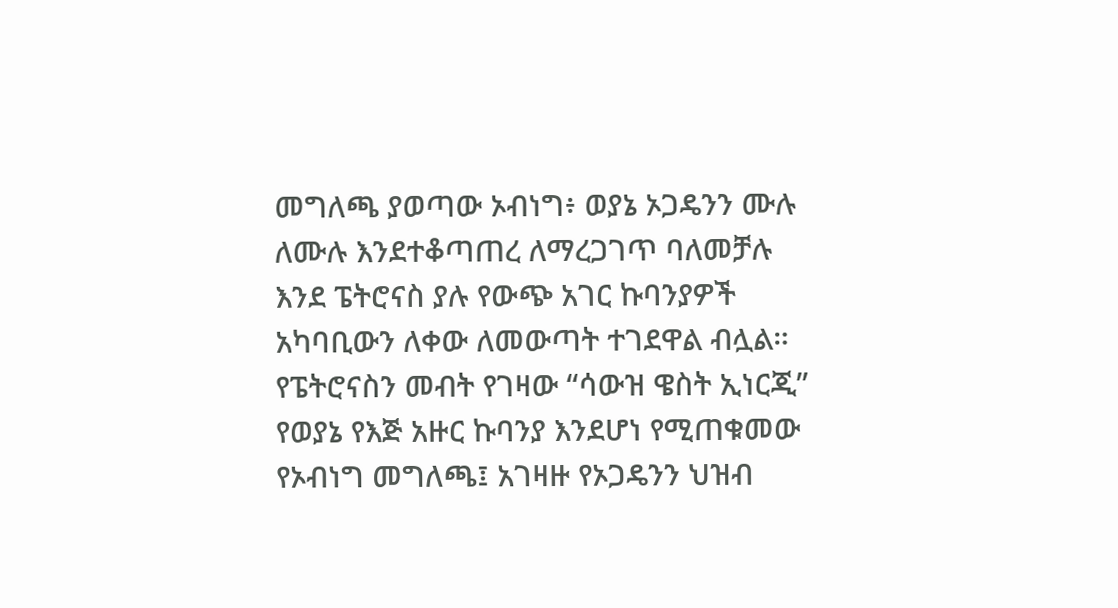መግለጫ ያወጣው ኦብነግ፥ ወያኔ ኦጋዴንን ሙሉ ለሙሉ እንደተቆጣጠረ ለማረጋገጥ ባለመቻሉ እንደ ፔትሮናስ ያሉ የውጭ አገር ኩባንያዎች አካባቢውን ለቀው ለመውጣት ተገደዋል ብሏል። የፔትሮናስን መብት የገዛው “ሳውዝ ዌስት ኢነርጂ” የወያኔ የእጅ አዙር ኩባንያ እንደሆነ የሚጠቁመው የኦብነግ መግለጫ፤ አገዛዙ የኦጋዴንን ህዝብ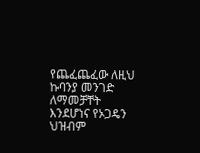የጨፈጨፈው ለዚህ ኩባንያ መንገድ ለማመቻቸት እንደሆነና የኦጋዴን ህዝብም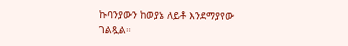ኩባንያውን ከወያኔ ለይቶ እንደማያየው ገልጿል።